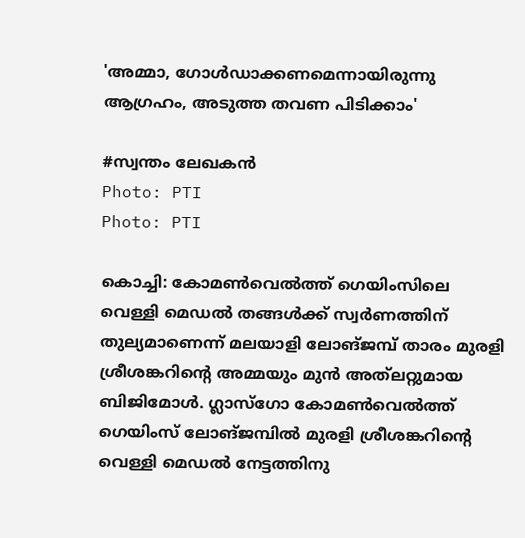'അമ്മാ, ഗോൾഡാക്കണമെന്നായിരുന്നു ആഗ്രഹം, അടുത്ത തവണ പിടിക്കാം'

#സ്വന്തം ലേഖകൻ
Photo: PTI
Photo: PTI

കൊച്ചി: കോമൺവെൽത്ത് ഗെയിംസിലെ വെള്ളി മെഡൽ തങ്ങൾക്ക് സ്വർണത്തിന് തുല്യമാണെന്ന് മലയാളി ലോങ്ജമ്പ് താരം മുരളി ശ്രീശങ്കറിന്റെ അമ്മയും മുൻ അത്‌ലറ്റുമായ ബിജിമോൾ. ഗ്ലാസ്‌ഗോ കോമൺവെൽത്ത് ഗെയിംസ് ലോങ്ജമ്പിൽ മുരളി ശ്രീശങ്കറിന്റെ വെള്ളി മെഡൽ നേട്ടത്തിനു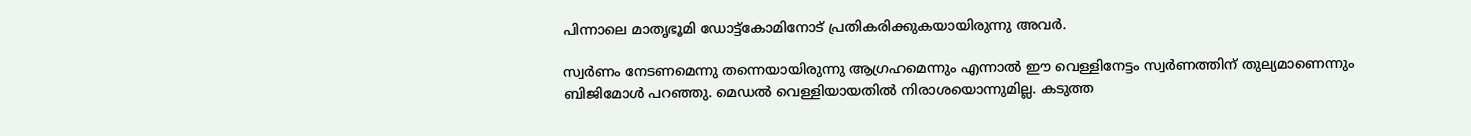പിന്നാലെ മാതൃഭൂമി ഡോട്ട്‌കോമിനോട് പ്രതികരിക്കുകയായിരുന്നു അവർ.

സ്വർണം നേടണമെന്നു തന്നെയായിരുന്നു ആഗ്രഹമെന്നും എന്നാൽ ഈ വെള്ളിനേട്ടം സ്വർണത്തിന് തുല്യമാണെന്നും ബിജിമോൾ പറഞ്ഞു. മെഡൽ വെള്ളിയായതിൽ നിരാശയൊന്നുമില്ല. കടുത്ത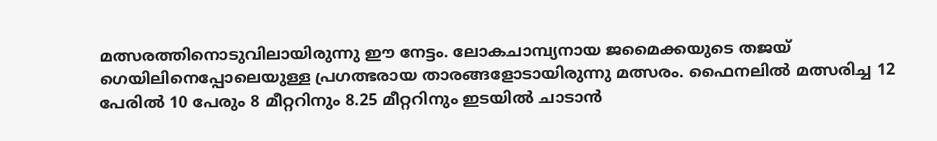മത്സരത്തിനൊടുവിലായിരുന്നു ഈ നേട്ടം. ലോകചാമ്പ്യനായ ജമൈക്കയുടെ തജയ് ഗെയിലിനെപ്പോലെയുള്ള പ്രഗത്ഭരായ താരങ്ങളോടായിരുന്നു മത്സരം. ഫൈനലിൽ മത്സരിച്ച 12 പേരിൽ 10 പേരും 8 മീറ്ററിനും 8.25 മീറ്ററിനും ഇടയിൽ ചാടാൻ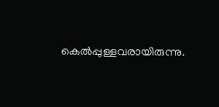കെൽപ്പുള്ളവരായിരുന്നു.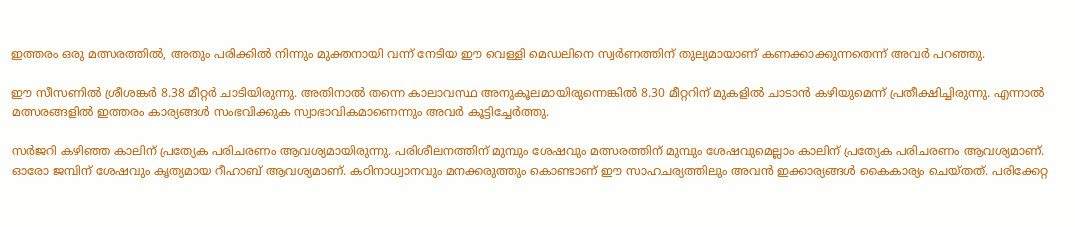ഇത്തരം ഒരു മത്സരത്തിൽ, അതും പരിക്കിൽ നിന്നും മുക്തനായി വന്ന് നേടിയ ഈ വെള്ളി മെഡലിനെ സ്വർണത്തിന് തുല്യമായാണ് കണക്കാക്കുന്നതെന്ന് അവർ പറഞ്ഞു.

ഈ സീസണിൽ ശ്രീശങ്കർ 8.38 മീറ്റർ ചാടിയിരുന്നു. അതിനാൽ തന്നെ കാലാവസ്ഥ അനുകൂലമായിരുന്നെങ്കിൽ 8.30 മീറ്ററിന് മുകളിൽ ചാടാൻ കഴിയുമെന്ന് പ്രതീക്ഷിച്ചിരുന്നു. എന്നാൽ മത്സരങ്ങളിൽ ഇത്തരം കാര്യങ്ങൾ സംഭവിക്കുക സ്വാഭാവികമാണെന്നും അവർ കൂട്ടിച്ചേർത്തു.

സർജറി കഴിഞ്ഞ കാലിന് പ്രത്യേക പരിചരണം ആവശ്യമായിരുന്നു. പരിശീലനത്തിന് മുമ്പും ശേഷവും മത്സരത്തിന് മുമ്പും ശേഷവുമെല്ലാം കാലിന് പ്രത്യേക പരിചരണം ആവശ്യമാണ്. ഓരോ ജമ്പിന് ശേഷവും കൃത്യമായ റീഹാബ് ആവശ്യമാണ്. കഠിനാധ്വാനവും മനക്കരുത്തും കൊണ്ടാണ് ഈ സാഹചര്യത്തിലും അവൻ ഇക്കാര്യങ്ങൾ കൈകാര്യം ചെയ്തത്. പരിക്കേറ്റ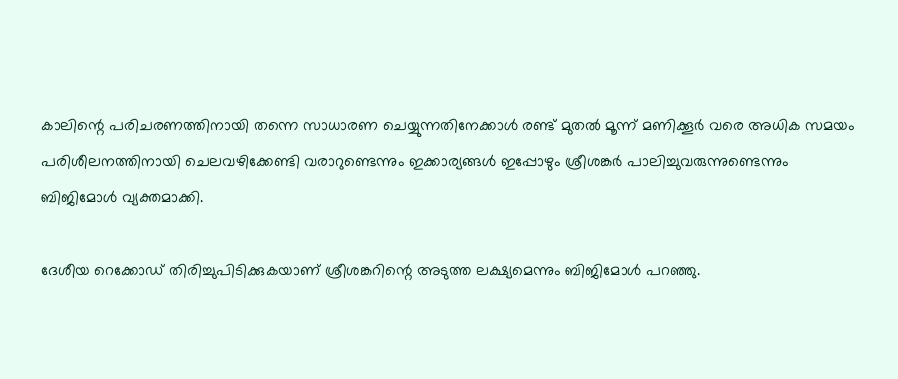കാലിന്റെ പരിചരണത്തിനായി തന്നെ സാധാരണ ചെയ്യുന്നതിനേക്കാൾ രണ്ട് മുതൽ മൂന്ന് മണിക്കൂർ വരെ അധിക സമയം പരിശീലനത്തിനായി ചെലവഴിക്കേണ്ടി വരാറുണ്ടെന്നും ഇക്കാര്യങ്ങൾ ഇപ്പോഴും ശ്രീശങ്കർ പാലിച്ചുവരുന്നുണ്ടെന്നും ബിജിമോൾ വ്യക്തമാക്കി.

ദേശീയ റെക്കോഡ് തിരിച്ചുപിടിക്കുകയാണ് ശ്രീശങ്കറിന്റെ അടുത്ത ലക്ഷ്യമെന്നും ബിജിമോൾ പറഞ്ഞു.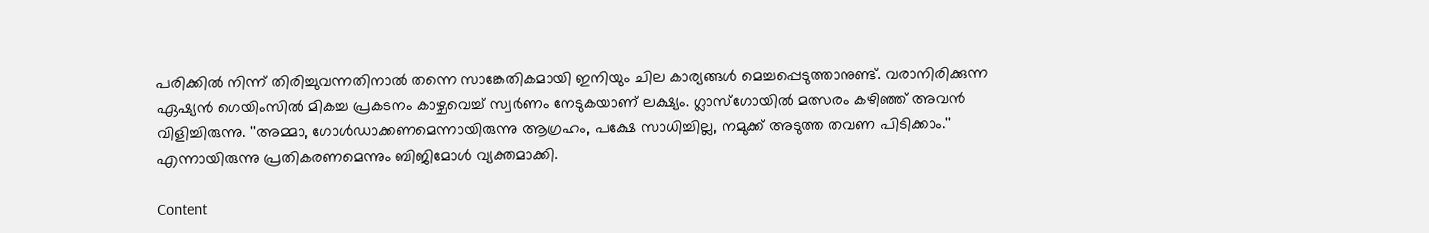പരിക്കിൽ നിന്ന് തിരിച്ചുവന്നതിനാൽ തന്നെ സാങ്കേതികമായി ഇനിയും ചില കാര്യങ്ങൾ മെച്ചപ്പെടുത്താനുണ്ട്. വരാനിരിക്കുന്ന ഏഷ്യൻ ഗെയിംസിൽ മികച്ച പ്രകടനം കാഴ്ചവെച്ച് സ്വർണം നേടുകയാണ് ലക്ഷ്യം. ഗ്ലാസ്‌ഗോയിൽ മത്സരം കഴിഞ്ഞ് അവൻ വിളിച്ചിരുന്നു. ''അമ്മാ, ഗോൾഡാക്കണമെന്നായിരുന്നു ആഗ്രഹം, പക്ഷേ സാധിച്ചില്ല, നമുക്ക് അടുത്ത തവണ പിടിക്കാം.'' എന്നായിരുന്നു പ്രതികരണമെന്നും ബിജിമോൾ വ്യക്തമാക്കി.

Content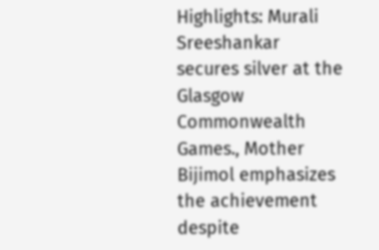Highlights: Murali Sreeshankar secures silver at the Glasgow Commonwealth Games., Mother Bijimol emphasizes the achievement despite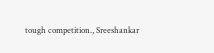tough competition., Sreeshankar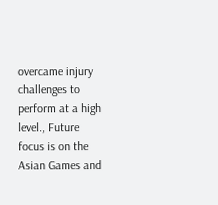overcame injury challenges to perform at a high level., Future focus is on the Asian Games and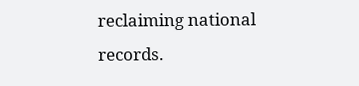reclaiming national records.